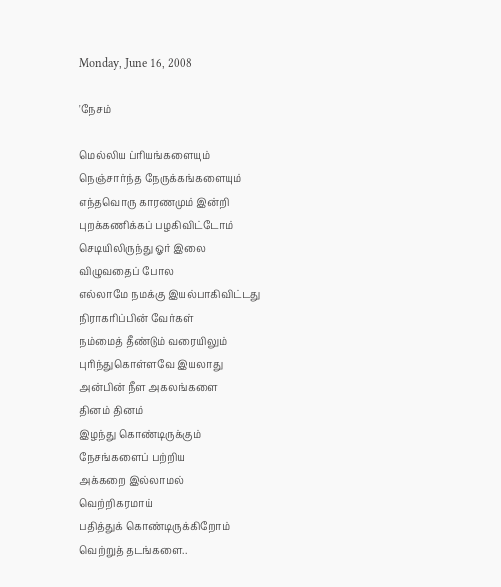Monday, June 16, 2008

'நேசம்

மெல்லிய ப்ரியங்களையும்
நெஞ்சார்ந்த நேருக்கங்களையும்
எந்தவொரு காரணமும் இன்றி
புறக்கணிக்கப் பழகிவிட்டோம்
செடியிலிருந்து ஓர் இலை
விழுவதைப் போல
எல்லாமே நமக்கு இயல்பாகிவிட்டது
நிராகரிப்பின் வேர்கள்
நம்மைத் தீண்டும் வரையிலும்
புரிந்துகொள்ளவே இயலாது
அன்பின் நீள அகலங்களை
தினம் தினம்
இழந்து கொண்டிருக்கும்
நேசங்களைப் பற்றிய
அக்கறை இல்லாமல்
வெற்றிகரமாய்
பதித்துக் கொண்டிருக்கிறோம்
வெற்றுத் தடங்களை..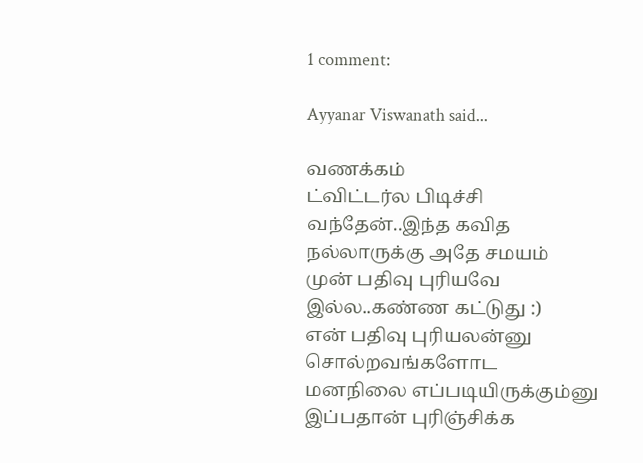1 comment:

Ayyanar Viswanath said...

வணக்கம்
ட்விட்டர்ல பிடிச்சி வந்தேன்..இந்த கவித நல்லாருக்கு அதே சமயம் முன் பதிவு புரியவே இல்ல..கண்ண கட்டுது :)
என் பதிவு புரியலன்னு சொல்றவங்களோட மனநிலை எப்படியிருக்கும்னு இப்பதான் புரிஞ்சிக்க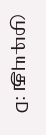முடியுது :D